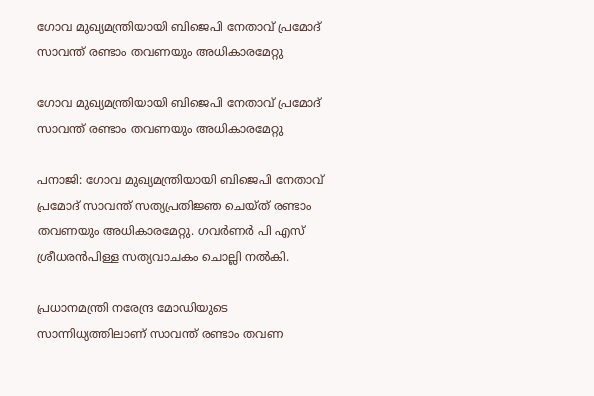ഗോവ മുഖ്യമന്ത്രിയായി ബിജെപി നേതാവ് പ്രമോദ് സാവന്ത് രണ്ടാം തവണയും അധികാരമേറ്റു

ഗോവ മുഖ്യമന്ത്രിയായി ബിജെപി നേതാവ് പ്രമോദ് സാവന്ത് രണ്ടാം തവണയും അധികാരമേറ്റു

പനാജി: ഗോവ മുഖ്യമന്ത്രിയായി ബിജെപി നേതാവ് പ്രമോദ് സാവന്ത് സത്യപ്രതിജ്ഞ ചെയ്ത് രണ്ടാം തവണയും അധികാരമേറ്റു. ഗവര്‍ണര്‍ പി എസ് ശ്രീധരന്‍പിള്ള സത്യവാചകം ചൊല്ലി നല്‍കി.

പ്രധാനമന്ത്രി നരേന്ദ്ര മോഡിയുടെ സാന്നിധ്യത്തിലാണ് സാവന്ത് രണ്ടാം തവണ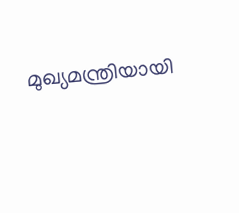മുഖ്യമന്ത്രിയായി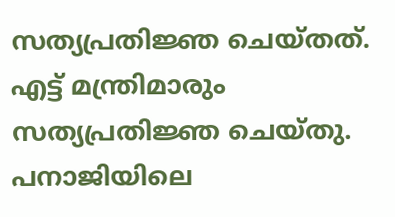സത്യപ്രതിജ്ഞ ചെയ്തത്. എട്ട് മന്ത്രിമാരും സത്യപ്രതിജ്ഞ ചെയ്തു. പനാജിയിലെ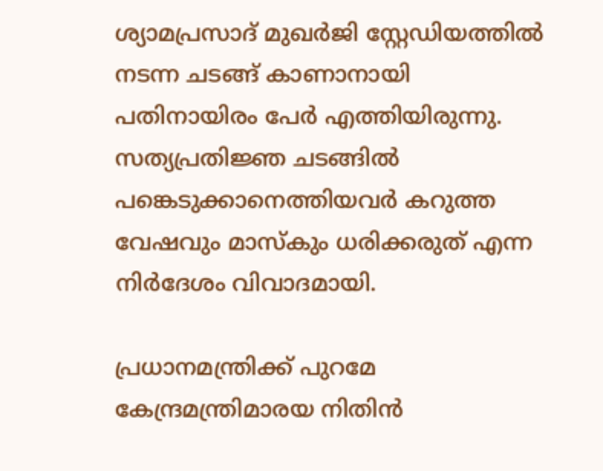ശ്യാമപ്രസാദ് മുഖര്‍ജി സ്റ്റേഡിയത്തില്‍ നടന്ന ചടങ്ങ് കാണാനായി പതിനായിരം പേര്‍ എത്തിയിരുന്നു. സത്യപ്രതിജ്ഞ ചടങ്ങില്‍ പങ്കെടുക്കാനെത്തിയവര്‍ കറുത്ത വേഷവും മാസ്‌കും ധരിക്കരുത് എന്ന നിര്‍ദേശം വിവാദമായി.

പ്രധാനമന്ത്രിക്ക് പുറമേ കേന്ദ്രമന്ത്രിമാരയ നിതിന്‍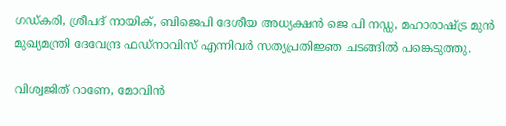ഗഡ്കരി, ശ്രീപദ് നായിക്, ബിജെപി ദേശീയ അധ്യക്ഷന്‍ ജെ പി നഡ്ഡ, മഹാരാഷ്ട്ര മുന്‍ മുഖ്യമന്ത്രി ദേവേന്ദ്ര ഫഡ്‌നാവിസ് എന്നിവര്‍ സത്യപ്രതിജ്ഞ ചടങ്ങില്‍ പങ്കെടുത്തു.

വിശ്വജിത് റാണേ, മോവിന്‍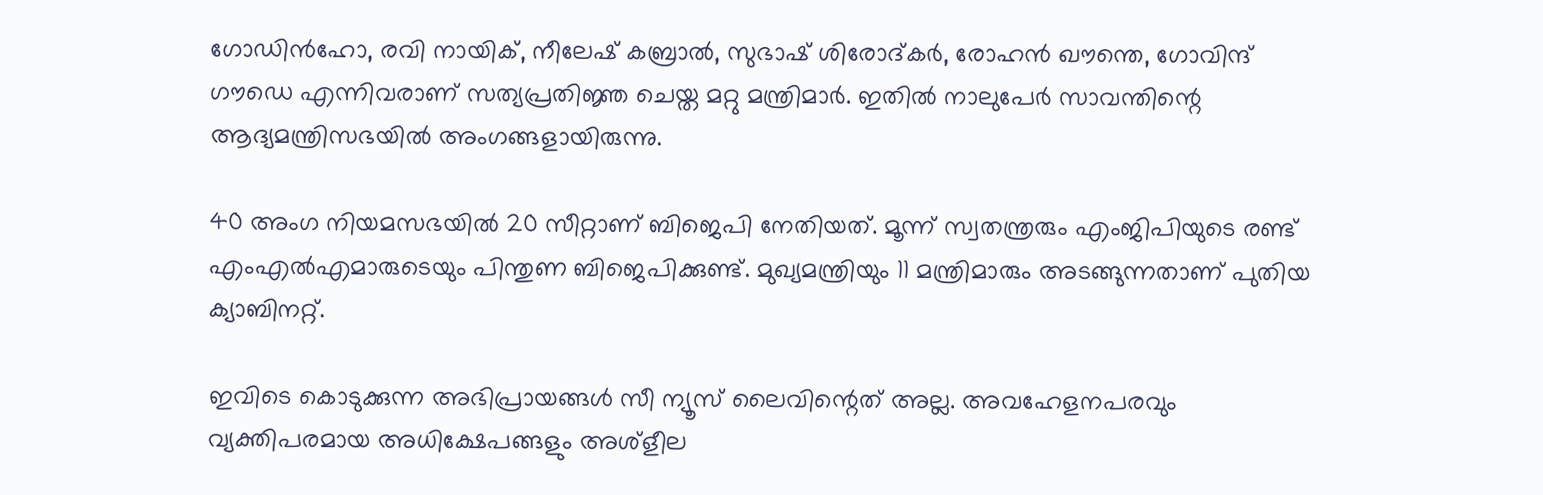ഗോഡിന്‍ഹോ, രവി നായിക്, നീലേഷ് കബ്രാല്‍, സുഭാഷ് ശിരോദ്കര്‍, രോഹന്‍ ഖൗന്തെ, ഗോവിന്ദ് ഗൗഡെ എന്നിവരാണ് സത്യപ്രതിജ്ഞ ചെയ്ത മറ്റു മന്ത്രിമാര്‍. ഇതില്‍ നാലുപേര്‍ സാവന്തിന്റെ ആദ്യമന്ത്രിസഭയില്‍ അംഗങ്ങളായിരുന്നു.

40 അംഗ നിയമസഭയില്‍ 20 സീറ്റാണ് ബിജെപി നേതിയത്. മൂന്ന് സ്വതന്ത്രരും എംജിപിയുടെ രണ്ട് എംഎല്‍എമാരുടെയും പിന്തുണ ബിജെപിക്കുണ്ട്. മുഖ്യമന്ത്രിയും 11 മന്ത്രിമാരും അടങ്ങുന്നതാണ് പുതിയ ക്യാബിനറ്റ്.

ഇവിടെ കൊടുക്കുന്ന അഭിപ്രായങ്ങള്‍ സീ ന്യൂസ് ലൈവിന്റെത് അല്ല. അവഹേളനപരവും വ്യക്തിപരമായ അധിക്ഷേപങ്ങളും അശ്‌ളീല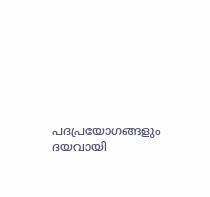പദപ്രയോഗങ്ങളും ദയവായി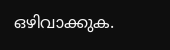ഒഴിവാക്കുക.